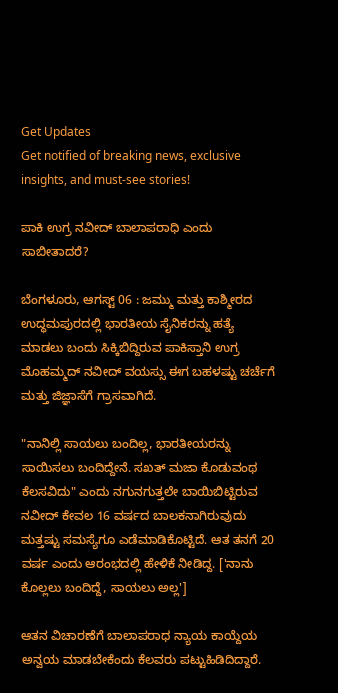Get Updates
Get notified of breaking news, exclusive insights, and must-see stories!

ಪಾಕಿ ಉಗ್ರ ನವೀದ್ ಬಾಲಾಪರಾಧಿ ಎಂದು ಸಾಬೀತಾದರೆ?

ಬೆಂಗಳೂರು, ಆಗಸ್ಟ್ 06 : ಜಮ್ಮು ಮತ್ತು ಕಾಶ್ಮೀರದ ಉದ್ಧಮಪುರದಲ್ಲಿ ಭಾರತೀಯ ಸೈನಿಕರನ್ನು ಹತ್ಯೆ ಮಾಡಲು ಬಂದು ಸಿಕ್ಕಿಬಿದ್ದಿರುವ ಪಾಕಿಸ್ತಾನಿ ಉಗ್ರ ಮೊಹಮ್ಮದ್ ನವೀದ್ ವಯಸ್ಸು ಈಗ ಬಹಳಷ್ಟು ಚರ್ಚೆಗೆ ಮತ್ತು ಜಿಜ್ಞಾಸೆಗೆ ಗ್ರಾಸವಾಗಿದೆ.

"ನಾನಿಲ್ಲಿ ಸಾಯಲು ಬಂದಿಲ್ಲ, ಭಾರತೀಯರನ್ನು ಸಾಯಿಸಲು ಬಂದಿದ್ದೇನೆ. ಸಖತ್ ಮಜಾ ಕೊಡುವಂಥ ಕೆಲಸವಿದು" ಎಂದು ನಗುನಗುತ್ತಲೇ ಬಾಯಿಬಿಟ್ಟಿರುವ ನವೀದ್ ಕೇವಲ 16 ವರ್ಷದ ಬಾಲಕನಾಗಿರುವುದು ಮತ್ತಷ್ಟು ಸಮಸ್ಯೆಗೂ ಎಡೆಮಾಡಿಕೊಟ್ಟಿದೆ. ಆತ ತನಗೆ 20 ವರ್ಷ ಎಂದು ಆರಂಭದಲ್ಲಿ ಹೇಳಿಕೆ ನೀಡಿದ್ದ. ['ನಾನು ಕೊಲ್ಲಲು ಬಂದಿದ್ದೆ, ಸಾಯಲು ಅಲ್ಲ']

ಆತನ ವಿಚಾರಣೆಗೆ ಬಾಲಾಪರಾಧ ನ್ಯಾಯ ಕಾಯ್ದೆಯ ಅನ್ವಯ ಮಾಡಬೇಕೆಂದು ಕೆಲವರು ಪಟ್ಟುಹಿಡಿದಿದ್ದಾರೆ.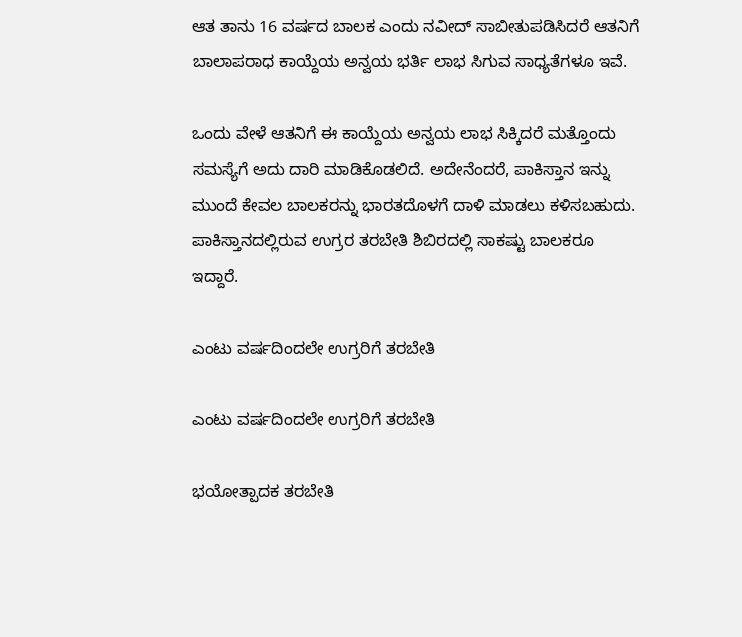ಆತ ತಾನು 16 ವರ್ಷದ ಬಾಲಕ ಎಂದು ನವೀದ್ ಸಾಬೀತುಪಡಿಸಿದರೆ ಆತನಿಗೆ ಬಾಲಾಪರಾಧ ಕಾಯ್ದೆಯ ಅನ್ವಯ ಭರ್ತಿ ಲಾಭ ಸಿಗುವ ಸಾಧ್ಯತೆಗಳೂ ಇವೆ.

ಒಂದು ವೇಳೆ ಆತನಿಗೆ ಈ ಕಾಯ್ದೆಯ ಅನ್ವಯ ಲಾಭ ಸಿಕ್ಕಿದರೆ ಮತ್ತೊಂದು ಸಮಸ್ಯೆಗೆ ಅದು ದಾರಿ ಮಾಡಿಕೊಡಲಿದೆ. ಅದೇನೆಂದರೆ, ಪಾಕಿಸ್ತಾನ ಇನ್ನು ಮುಂದೆ ಕೇವಲ ಬಾಲಕರನ್ನು ಭಾರತದೊಳಗೆ ದಾಳಿ ಮಾಡಲು ಕಳಿಸಬಹುದು. ಪಾಕಿಸ್ತಾನದಲ್ಲಿರುವ ಉಗ್ರರ ತರಬೇತಿ ಶಿಬಿರದಲ್ಲಿ ಸಾಕಷ್ಟು ಬಾಲಕರೂ ಇದ್ದಾರೆ.

ಎಂಟು ವರ್ಷದಿಂದಲೇ ಉಗ್ರರಿಗೆ ತರಬೇತಿ

ಎಂಟು ವರ್ಷದಿಂದಲೇ ಉಗ್ರರಿಗೆ ತರಬೇತಿ

ಭಯೋತ್ಪಾದಕ ತರಬೇತಿ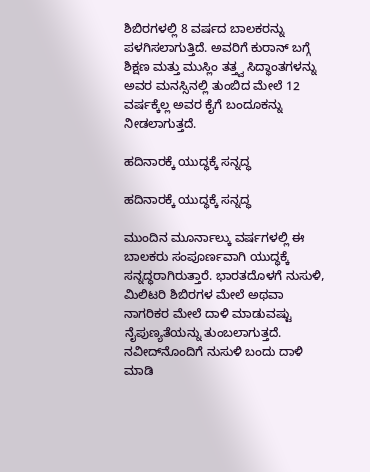ಶಿಬಿರಗಳಲ್ಲಿ 8 ವರ್ಷದ ಬಾಲಕರನ್ನು ಪಳಗಿಸಲಾಗುತ್ತಿದೆ. ಅವರಿಗೆ ಕುರಾನ್ ಬಗ್ಗೆ ಶಿಕ್ಷಣ ಮತ್ತು ಮುಸ್ಲಿಂ ತತ್ತ್ವ ಸಿದ್ಧಾಂತಗಳನ್ನು ಅವರ ಮನಸ್ಸಿನಲ್ಲಿ ತುಂಬಿದ ಮೇಲೆ 12 ವರ್ಷಕ್ಕೆಲ್ಲ ಅವರ ಕೈಗೆ ಬಂದೂಕನ್ನು ನೀಡಲಾಗುತ್ತದೆ.

ಹದಿನಾರಕ್ಕೆ ಯುದ್ಧಕ್ಕೆ ಸನ್ನದ್ಧ

ಹದಿನಾರಕ್ಕೆ ಯುದ್ಧಕ್ಕೆ ಸನ್ನದ್ಧ

ಮುಂದಿನ ಮೂರ್ನಾಲ್ಕು ವರ್ಷಗಳಲ್ಲಿ ಈ ಬಾಲಕರು ಸಂಪೂರ್ಣವಾಗಿ ಯುದ್ಧಕ್ಕೆ ಸನ್ನದ್ಧರಾಗಿರುತ್ತಾರೆ. ಭಾರತದೊಳಗೆ ನುಸುಳಿ, ಮಿಲಿಟರಿ ಶಿಬಿರಗಳ ಮೇಲೆ ಅಥವಾ ನಾಗರಿಕರ ಮೇಲೆ ದಾಳಿ ಮಾಡುವಷ್ಟು ನೈಪುಣ್ಯತೆಯನ್ನು ತುಂಬಲಾಗುತ್ತದೆ. ನವೀದ್‌ನೊಂದಿಗೆ ನುಸುಳಿ ಬಂದು ದಾಳಿ ಮಾಡಿ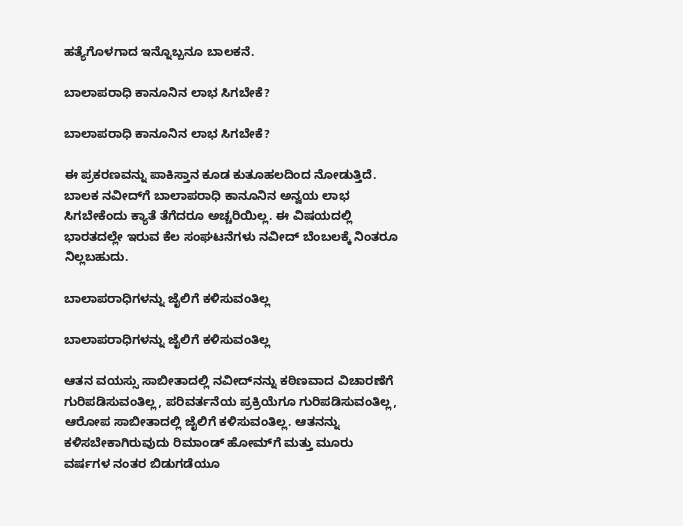ಹತ್ಯೆಗೊಳಗಾದ ಇನ್ನೊಬ್ಬನೂ ಬಾಲಕನೆ.

ಬಾಲಾಪರಾಧಿ ಕಾನೂನಿನ ಲಾಭ ಸಿಗಬೇಕೆ?

ಬಾಲಾಪರಾಧಿ ಕಾನೂನಿನ ಲಾಭ ಸಿಗಬೇಕೆ?

ಈ ಪ್ರಕರಣವನ್ನು ಪಾಕಿಸ್ತಾನ ಕೂಡ ಕುತೂಹಲದಿಂದ ನೋಡುತ್ತಿದೆ. ಬಾಲಕ ನವೀದ್‌ಗೆ ಬಾಲಾಪರಾಧಿ ಕಾನೂನಿನ ಅನ್ವಯ ಲಾಭ ಸಿಗಬೇಕೆಂದು ಕ್ಯಾತೆ ತೆಗೆದರೂ ಅಚ್ಚರಿಯಿಲ್ಲ. ಈ ವಿಷಯದಲ್ಲಿ ಭಾರತದಲ್ಲೇ ಇರುವ ಕೆಲ ಸಂಘಟನೆಗಳು ನವೀದ್ ಬೆಂಬಲಕ್ಕೆ ನಿಂತರೂ ನಿಲ್ಲಬಹುದು.

ಬಾಲಾಪರಾಧಿಗಳನ್ನು ಜೈಲಿಗೆ ಕಳಿಸುವಂತಿಲ್ಲ

ಬಾಲಾಪರಾಧಿಗಳನ್ನು ಜೈಲಿಗೆ ಕಳಿಸುವಂತಿಲ್ಲ

ಆತನ ವಯಸ್ಸು ಸಾಬೀತಾದಲ್ಲಿ ನವೀದ್‌ನನ್ನು ಕಠಿಣವಾದ ವಿಚಾರಣೆಗೆ ಗುರಿಪಡಿಸುವಂತಿಲ್ಲ, ಪರಿವರ್ತನೆಯ ಪ್ರಕ್ರಿಯೆಗೂ ಗುರಿಪಡಿಸುವಂತಿಲ್ಲ, ಆರೋಪ ಸಾಬೀತಾದಲ್ಲಿ ಜೈಲಿಗೆ ಕಳಿಸುವಂತಿಲ್ಲ. ಆತನನ್ನು ಕಳಿಸಬೇಕಾಗಿರುವುದು ರಿಮಾಂಡ್ ಹೋಮ್‌ಗೆ ಮತ್ತು ಮೂರು ವರ್ಷಗಳ ನಂತರ ಬಿಡುಗಡೆಯೂ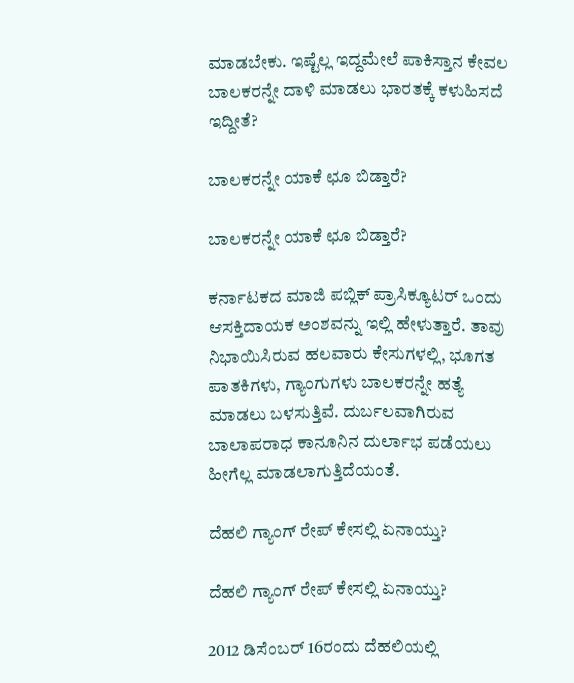ಮಾಡಬೇಕು. ಇಷ್ಟೆಲ್ಲ ಇದ್ದಮೇಲೆ ಪಾಕಿಸ್ತಾನ ಕೇವಲ ಬಾಲಕರನ್ನೇ ದಾಳಿ ಮಾಡಲು ಭಾರತಕ್ಕೆ ಕಳುಹಿಸದೆ ಇದ್ದೀತೆ?

ಬಾಲಕರನ್ನೇ ಯಾಕೆ ಛೂ ಬಿಡ್ತಾರೆ?

ಬಾಲಕರನ್ನೇ ಯಾಕೆ ಛೂ ಬಿಡ್ತಾರೆ?

ಕರ್ನಾಟಕದ ಮಾಜಿ ಪಬ್ಲಿಕ್ ಪ್ರಾಸಿಕ್ಯೂಟರ್ ಒಂದು ಆಸಕ್ತಿದಾಯಕ ಅಂಶವನ್ನು ಇಲ್ಲಿ ಹೇಳುತ್ತಾರೆ. ತಾವು ನಿಭಾಯಿಸಿರುವ ಹಲವಾರು ಕೇಸುಗಳಲ್ಲಿ, ಭೂಗತ ಪಾತಕಿಗಳು, ಗ್ಯಾಂಗುಗಳು ಬಾಲಕರನ್ನೇ ಹತ್ಯೆ ಮಾಡಲು ಬಳಸುತ್ತಿವೆ. ದುರ್ಬಲವಾಗಿರುವ ಬಾಲಾಪರಾಧ ಕಾನೂನಿನ ದುರ್ಲಾಭ ಪಡೆಯಲು ಹೀಗೆಲ್ಲ ಮಾಡಲಾಗುತ್ತಿದೆಯಂತೆ.

ದೆಹಲಿ ಗ್ಯಾಂಗ್ ರೇಪ್ ಕೇಸಲ್ಲಿ ಏನಾಯ್ತು?

ದೆಹಲಿ ಗ್ಯಾಂಗ್ ರೇಪ್ ಕೇಸಲ್ಲಿ ಏನಾಯ್ತು?

2012 ಡಿಸೆಂಬರ್ 16ರಂದು ದೆಹಲಿಯಲ್ಲಿ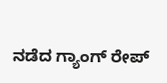ನಡೆದ ಗ್ಯಾಂಗ್ ರೇಪ್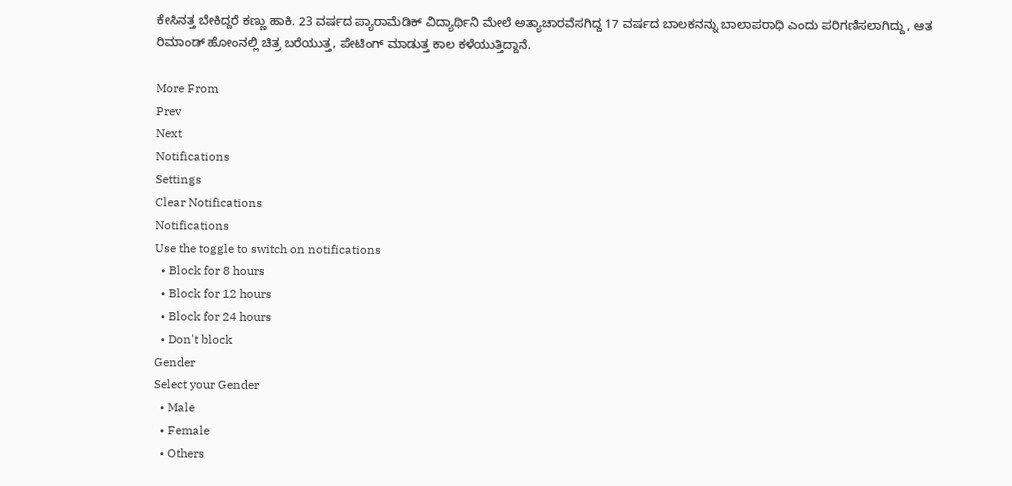ಕೇಸಿನತ್ತ ಬೇಕಿದ್ದರೆ ಕಣ್ಣು ಹಾಕಿ. 23 ವರ್ಷದ ಪ್ಯಾರಾಮೆಡಿಕ್ ವಿದ್ಯಾರ್ಥಿನಿ ಮೇಲೆ ಅತ್ಯಾಚಾರವೆಸಗಿದ್ದ 17 ವರ್ಷದ ಬಾಲಕನನ್ನು ಬಾಲಾಪರಾಧಿ ಎಂದು ಪರಿಗಣಿಸಲಾಗಿದ್ದು, ಆತ ರಿಮಾಂಡ್ ಹೋಂನಲ್ಲಿ ಚಿತ್ರ ಬರೆಯುತ್ತ, ಪೇಟಿಂಗ್ ಮಾಡುತ್ತ ಕಾಲ ಕಳೆಯುತ್ತಿದ್ದಾನೆ.

More From
Prev
Next
Notifications
Settings
Clear Notifications
Notifications
Use the toggle to switch on notifications
  • Block for 8 hours
  • Block for 12 hours
  • Block for 24 hours
  • Don't block
Gender
Select your Gender
  • Male
  • Female
  • Others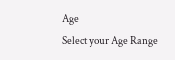Age
Select your Age Range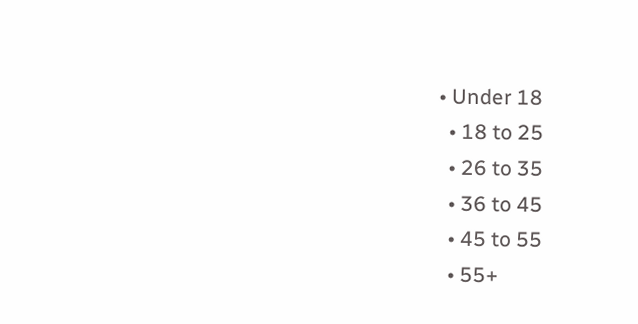• Under 18
  • 18 to 25
  • 26 to 35
  • 36 to 45
  • 45 to 55
  • 55+